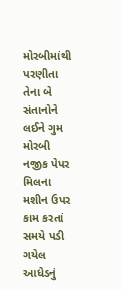મોરબીમાંથી પરણીતા તેના બે સંતાનોને લઈને ગુમ મોરબી નજીક પેપર મિલના મશીન ઉપર કામ કરતાં સમયે પડી ગયેલ આધેડનું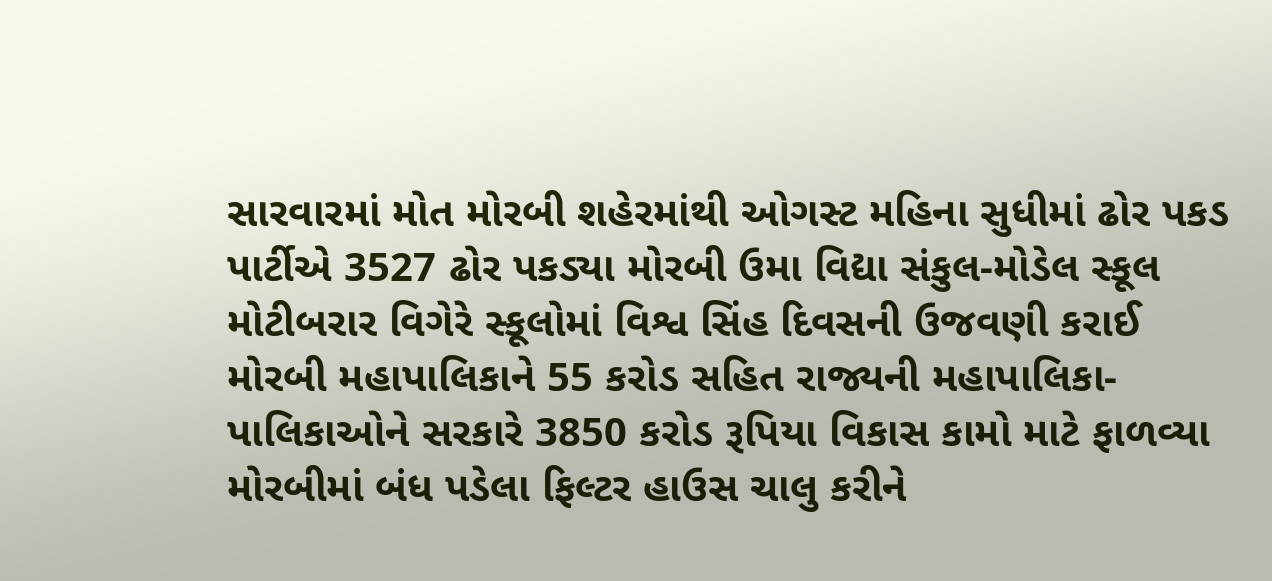સારવારમાં મોત મોરબી શહેરમાંથી ઓગસ્ટ મહિના સુધીમાં ઢોર પકડ પાર્ટીએ 3527 ઢોર પકડ્યા મોરબી ઉમા વિદ્યા સંકુલ-મોડેલ સ્કૂલ મોટીબરાર વિગેરે સ્કૂલોમાં વિશ્વ સિંહ દિવસની ઉજવણી કરાઈ મોરબી મહાપાલિકાને 55 કરોડ સહિત રાજ્યની મહાપાલિકા-પાલિકાઓને સરકારે 3850 કરોડ રૂપિયા વિકાસ કામો માટે ફાળવ્યા મોરબીમાં બંધ પડેલા ફિલ્ટર હાઉસ ચાલુ કરીને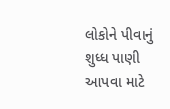લોકોને પીવાનું શુધ્ધ પાણી આપવા માટે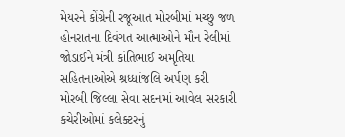મેયરને કોંગ્રેની રજૂઆત મોરબીમાં મચ્છુ જળ હોનરાતના દિવંગત આત્માઓને મૌન રેલીમાં જોડાઈને મંત્રી કાંતિભાઈ અમૃતિયા સહિતનાઓએ શ્રધ્ધાંજલિ અર્પણ કરી મોરબી જિલ્લા સેવા સદનમાં આવેલ સરકારી કચેરીઓમાં કલેક્ટરનું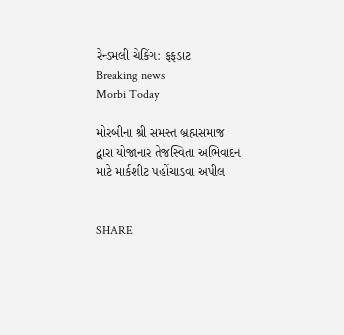રેન્ડમલી ચેકિંગ: ફફડાટ
Breaking news
Morbi Today

મોરબીના શ્રી સમસ્ત બ્રહ્મસમાજ દ્વારા યોજાનાર તેજસ્વિતા અભિવાદન માટે માર્કશીટ પહોંચાડવા અપીલ


SHARE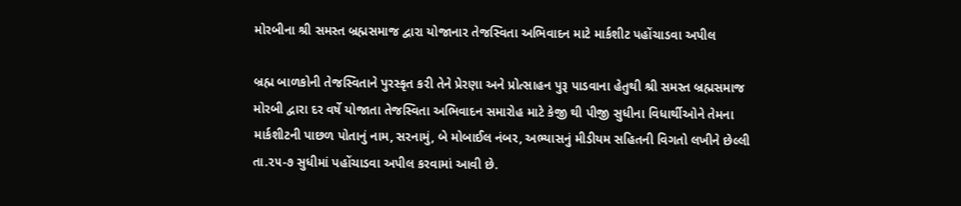મોરબીના શ્રી સમસ્ત બ્રહ્મસમાજ દ્વારા યોજાનાર તેજસ્વિતા અભિવાદન માટે માર્કશીટ પહોંચાડવા અપીલ

બ્રહ્મ બાળકોની તેજસ્વિતાને પુરસ્કૃત કરી તેને પ્રેરણા અને પ્રોત્સાહન પુરૂ પાડવાના હેતુથી શ્રી સમસ્ત બ્રહ્મસમાજ મોરબી દ્વારા દર વર્ષે યોજાતા તેજસ્વિતા અભિવાદન સમારોહ માટે કેજી થી પીજી સુધીના વિધાર્થીઓને તેમના માર્કશીટની પાછળ પોતાનું નામ, સરનામું, બે મોબાઈલ નંબર, અભ્યાસનું મીડીયમ સહિતની વિગતો લખીને છેલ્લી તા.૨૫-૭ સુધીમાં પહોંચાડવા અપીલ કરવામાં આવી છે.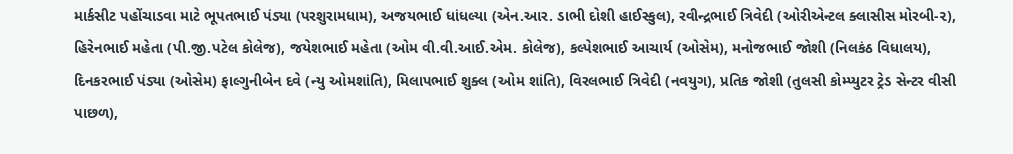માર્કસીટ પહોંચાડવા માટે ભૂપતભાઈ પંડ્યા (પરશુરામધામ), અજયભાઈ ધાંધલ્યા (એન.આર. ડાભી દોશી હાઈસ્કુલ), રવીન્દ્રભાઈ ત્રિવેદી (ઓરીએન્ટલ ક્લાસીસ મોરબી-૨), હિરેનભાઈ મહેતા (પી.જી.પટેલ કોલેજ), જયેશભાઈ મહેતા (ઓમ વી.વી.આઈ.એમ. કોલેજ), કલ્પેશભાઈ આચાર્ય (ઓસેમ), મનોજભાઈ જોશી (નિલકંઠ વિધાલય), દિનકરભાઈ પંડ્યા (ઓસેમ) ફાલ્ગુનીબેન દવે (ન્યુ ઓમશાંતિ), મિલાપભાઈ શુક્લ (ઓમ શાંતિ), વિરલભાઈ ત્રિવેદી (નવયુગ), પ્રતિક જોશી (તુલસી કોમ્પ્યુટર ટ્રેડ સેન્ટર વીસી પાછળ),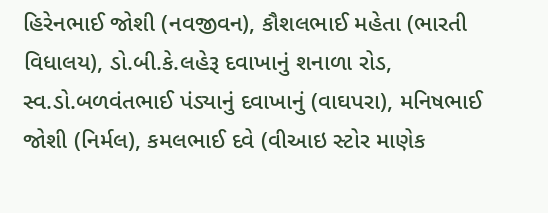હિરેનભાઈ જોશી (નવજીવન), કૌશલભાઈ મહેતા (ભારતી વિધાલય), ડો.બી.કે.લહેરૂ દવાખાનું શનાળા રોડ, સ્વ.ડો.બળવંતભાઈ પંડ્યાનું દવાખાનું (વાઘપરા), મનિષભાઈ જોશી (નિર્મલ), કમલભાઈ દવે (વીઆઇ સ્ટોર માણેક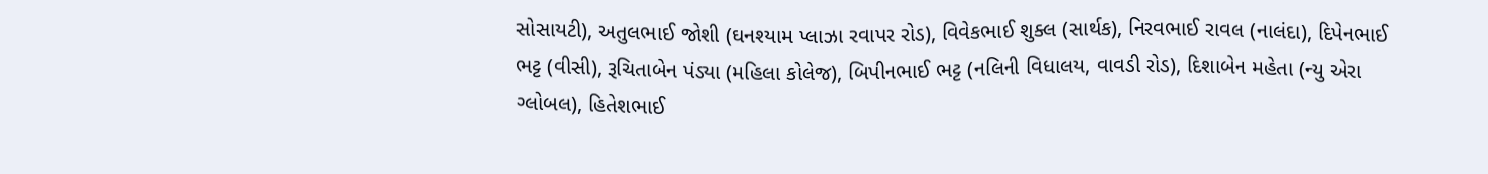સોસાયટી), અતુલભાઈ જોશી (ઘનશ્યામ પ્લાઝા રવાપર રોડ), વિવેકભાઈ શુક્લ (સાર્થક), નિરવભાઈ રાવલ (નાલંદા), દિપેનભાઈ ભટ્ટ (વીસી), રૂચિતાબેન પંડ્યા (મહિલા કોલેજ), બિપીનભાઈ ભટ્ટ (નલિની વિધાલય, વાવડી રોડ), દિશાબેન મહેતા (ન્યુ એરા ગ્લોબલ), હિતેશભાઈ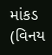માંકડ (વિનય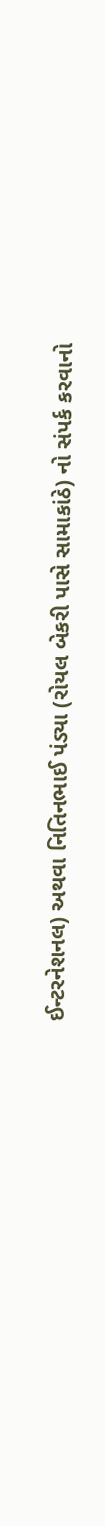ઈન્ટરનેશનલ) અથવા નિતિનભાઈ પંડ્યા (રોયલ બેકરી પાસે સામાકાંઠે) નો સંપર્ક કરવાનો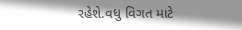રહેશે.વધુ વિગત માટે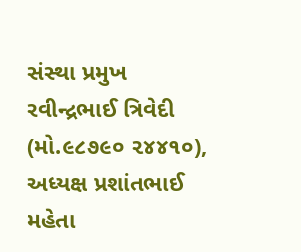સંસ્થા પ્રમુખ રવીન્દ્રભાઈ ત્રિવેદી (મો.૯૮૭૯૦ ૨૪૪૧૦), અધ્યક્ષ પ્રશાંતભાઈ મહેતા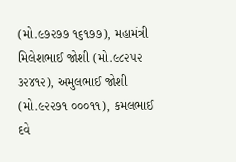(મો.૯૭૨૭૭ ૧૬૧૭૭), મહામંત્રી મિલેશભાઈ જોશી (મો.૯૮૨૫૨ ૩૨૪૧૨), અમુલભાઈ જોશી (મો.૯૨૨૭૧ ૦૦૦૧૧), કમલભાઈ દવે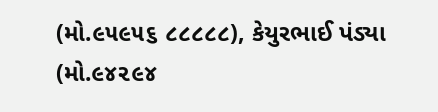(મો.૯૫૯૫૬ ૮૮૮૮૮), કેયુરભાઈ પંડ્યા (મો.૯૪૨૯૪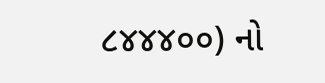૮૪૪૪૦૦) નો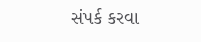સંપર્ક કરવા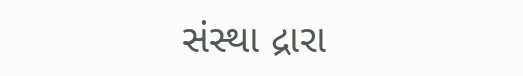સંસ્થા દ્રારા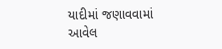યાદીમાં જણાવવામાં આવેલ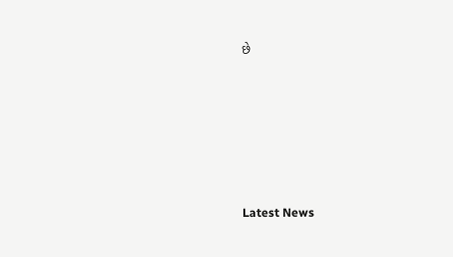છે






Latest News